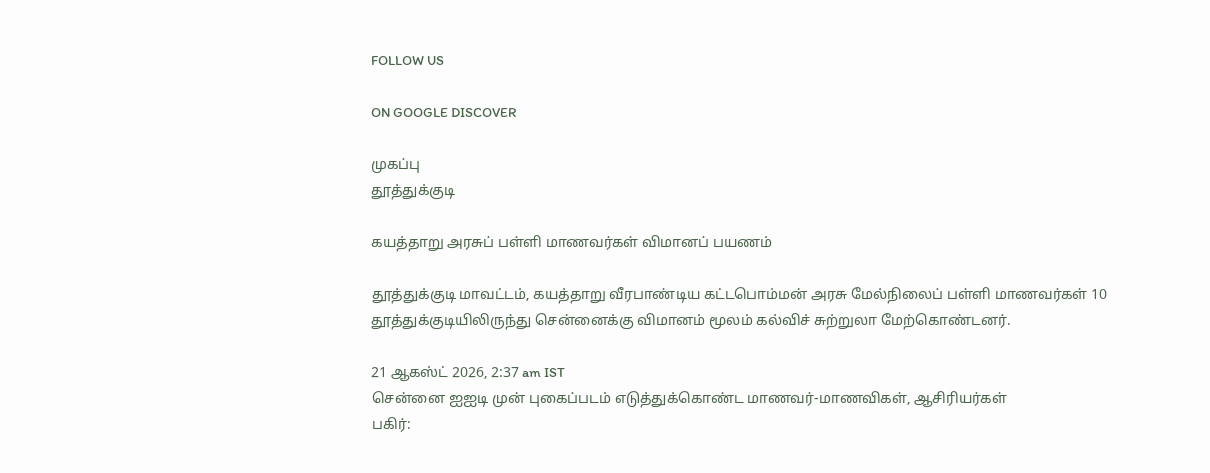FOLLOW US

ON GOOGLE DISCOVER

முகப்பு
தூத்துக்குடி

கயத்தாறு அரசுப் பள்ளி மாணவர்கள் விமானப் பயணம்

தூத்துக்குடி மாவட்டம், கயத்தாறு வீரபாண்டிய கட்டபொம்மன் அரசு மேல்நிலைப் பள்ளி மாணவர்கள் 10 தூத்துக்குடியிலிருந்து சென்னைக்கு விமானம் மூலம் கல்விச் சுற்றுலா மேற்கொண்டனர்.

21 ஆகஸ்ட் 2026, 2:37 am IST
சென்னை ஐஐடி முன் புகைப்படம் எடுத்துக்கொண்ட மாணவர்-மாணவிகள், ஆசிரியர்கள்
பகிர்: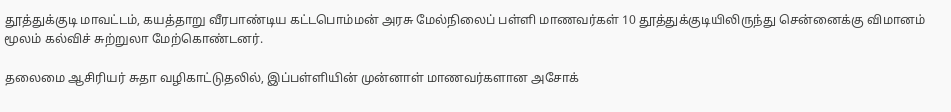தூத்துக்குடி மாவட்டம், கயத்தாறு வீரபாண்டிய கட்டபொம்மன் அரசு மேல்நிலைப் பள்ளி மாணவர்கள் 10 தூத்துக்குடியிலிருந்து சென்னைக்கு விமானம் மூலம் கல்விச் சுற்றுலா மேற்கொண்டனர்.

தலைமை ஆசிரியர் சுதா வழிகாட்டுதலில், இப்பள்ளியின் முன்னாள் மாணவர்களான அசோக்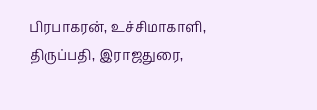பிரபாகரன், உச்சிமாகாளி, திருப்பதி, இராஜதுரை,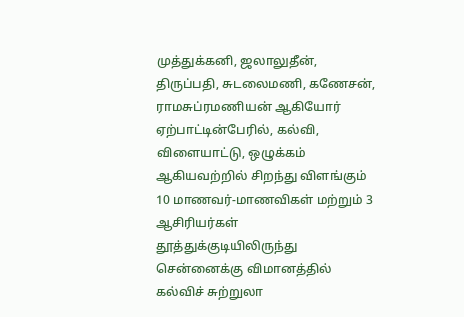முத்துக்கனி, ஜலாலுதீன், திருப்பதி, சுடலைமணி, கணேசன், ராமசுப்ரமணியன் ஆகியோர் ஏற்பாட்டின்பேரில், கல்வி, விளையாட்டு, ஒழுக்கம் ஆகியவற்றில் சிறந்து விளங்கும் 10 மாணவர்-மாணவிகள் மற்றும் 3 ஆசிரியர்கள் தூத்துக்குடியிலிருந்து சென்னைக்கு விமானத்தில் கல்விச் சுற்றுலா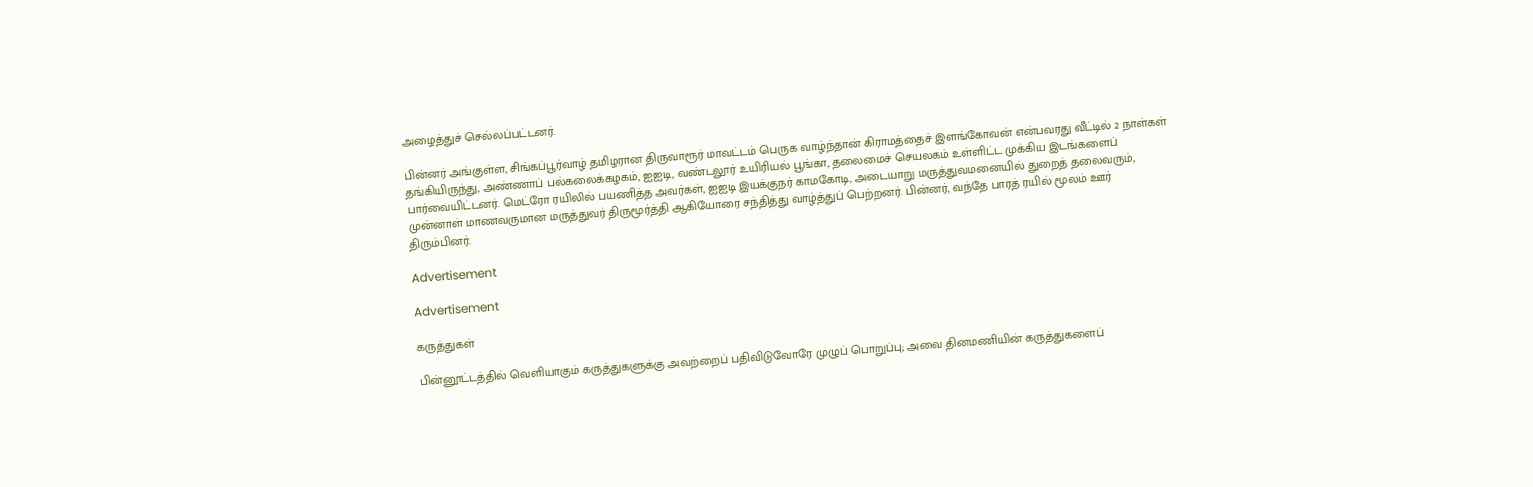அழைத்துச் செல்லப்பட்டனர்.

பின்னர் அங்குள்ள, சிங்கப்பூர்வாழ் தமிழரான திருவாரூர் மாவட்டம் பெருக வாழ்ந்தான் கிராமத்தைச் இளங்கோவன் என்பவரது வீட்டில் 2 நாள்கள் தங்கியிருந்து, அண்ணாப் பல்கலைக்கழகம், ஐஐடி, வண்டலூர் உயிரியல் பூங்கா, தலைமைச் செயலகம் உள்ளிட்ட முக்கிய இடங்களைப் பார்வையிட்டனர். மெட்ரோ ரயிலில் பயணித்த அவர்கள், ஐஐடி இயக்குநர் காமகோடி, அடையாறு மருத்துவமனையில் துறைத் தலைவரும், முன்னாள் மாணவருமான மருத்துவர் திருமூர்த்தி ஆகியோரை சந்தித்து வாழ்த்துப் பெற்றனர். பின்னர், வந்தே பாரத் ரயில் மூலம் ஊர் திரும்பினர்.

Advertisement

Advertisement

கருத்துகள்

பின்னூட்டத்தில் வெளியாகும் கருத்துகளுக்கு அவற்றைப் பதிவிடுவோரே முழுப் பொறுப்பு; அவை தினமணியின் கருத்துகளைப்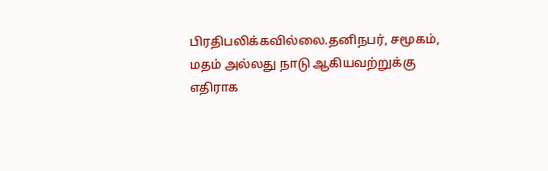பிரதிபலிக்கவில்லை.தனிநபர், சமூகம், மதம் அல்லது நாடு ஆகியவற்றுக்கு எதிராக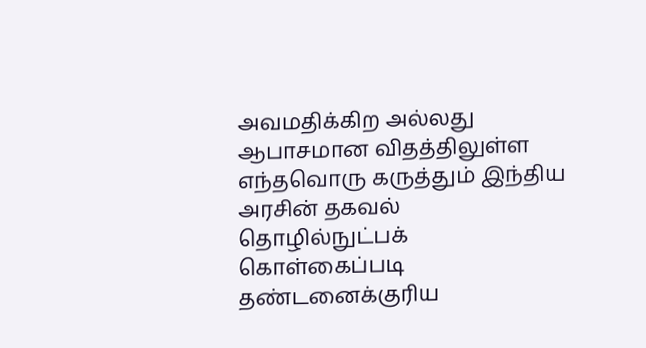அவமதிக்கிற அல்லது ஆபாசமான விதத்திலுள்ள எந்தவொரு கருத்தும் இந்திய அரசின் தகவல் தொழில்நுட்பக் கொள்கைப்படி தண்டனைக்குரிய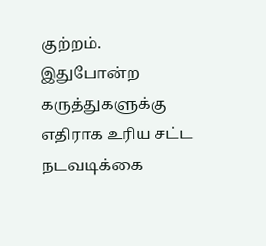குற்றம். இதுபோன்ற கருத்துகளுக்கு எதிராக உரிய சட்ட நடவடிக்கை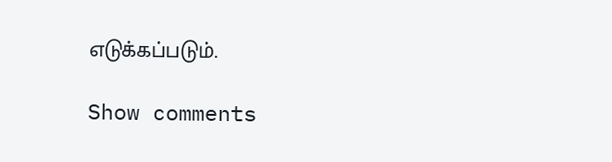எடுக்கப்படும்.

Show comments